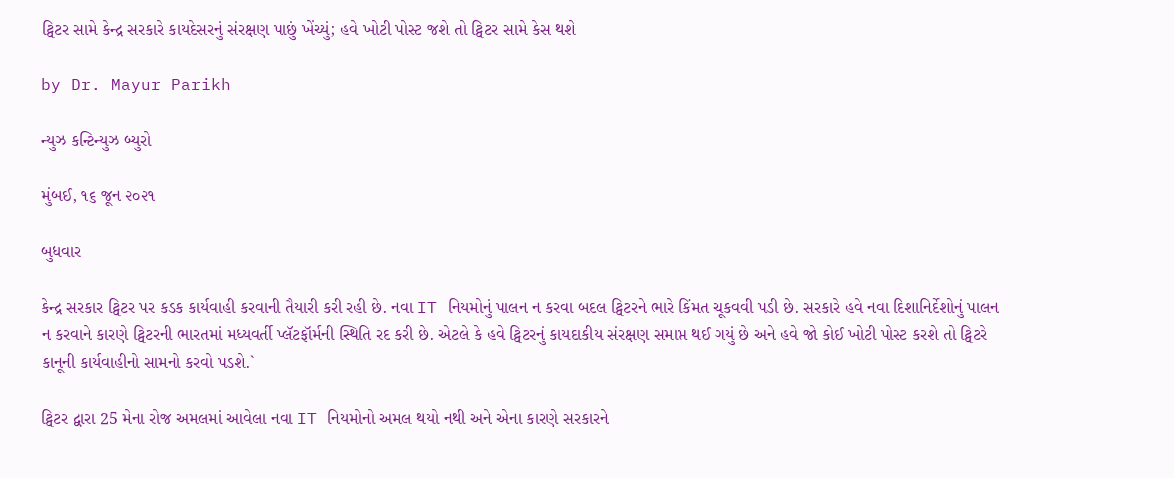ટ્વિટર સામે કેન્દ્ર સરકારે કાયદેસરનું સંરક્ષણ પાછું ખેંચ્યું; હવે ખોટી પોસ્ટ જશે તો ટ્વિટર સામે કેસ થશે

by Dr. Mayur Parikh

ન્યુઝ કન્ટિન્યુઝ બ્યુરો

મુંબઈ, ૧૬ જૂન ૨૦૨૧

બુધવાર

કેન્દ્ર સરકાર ટ્વિટર પર કડક કાર્યવાહી કરવાની તૈયારી કરી રહી છે. નવા IT નિયમોનું પાલન ન કરવા બદલ ટ્વિટરને ભારે કિંમત ચૂકવવી પડી છે. સરકારે હવે નવા દિશાનિર્દેશોનું પાલન ન કરવાને કારણે ટ્વિટરની ભારતમાં મધ્યવર્તી પ્લૅટફૉર્મની સ્થિતિ રદ કરી છે. એટલે કે હવે ટ્વિટરનું કાયદાકીય સંરક્ષણ સમાપ્ત થઈ ગયું છે અને હવે જો કોઈ ખોટી પોસ્ટ કરશે તો ટ્વિટરે કાનૂની કાર્યવાહીનો સામનો કરવો પડશે.`

ટ્વિટર દ્વારા 25 મેના રોજ અમલમાં આવેલા નવા IT નિયમોનો અમલ થયો નથી અને એના કારણે સરકારને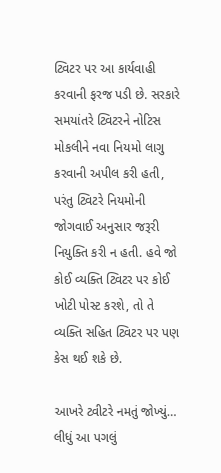ટ્વિટર પર આ કાર્યવાહી કરવાની ફરજ પડી છે. સરકારે સમયાંતરે ટ્વિટરને નોટિસ મોકલીને નવા નિયમો લાગુ કરવાની અપીલ કરી હતી, પરંતુ ટ્વિટરે નિયમોની જોગવાઈ અનુસાર જરૂરી નિયુક્તિ કરી ન હતી. હવે જો કોઈ વ્યક્તિ ટ્વિટર પર કોઈ ખોટી પોસ્ટ કરશે, તો તે વ્યક્તિ સહિત ટ્વિટર પર પણ કેસ થઈ શકે છે.

આખરે ટ્વીટરે નમતું જોખ્યું… લીધું આ પગલું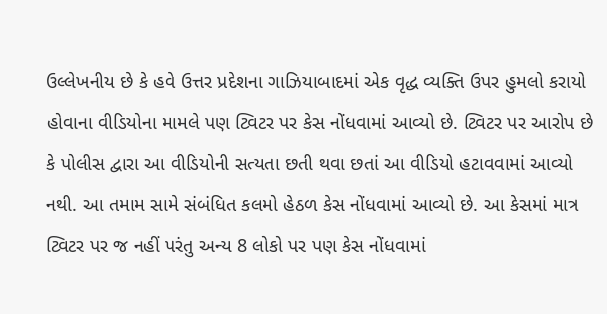ઉલ્લેખનીય છે કે હવે ઉત્તર પ્રદેશના ગાઝિયાબાદમાં એક વૃદ્ધ વ્યક્તિ ઉપર હુમલો કરાયો હોવાના વીડિયોના મામલે પણ ટ્વિટર પર કેસ નોંધવામાં આવ્યો છે. ટ્વિટર પર આરોપ છે કે પોલીસ દ્વારા આ વીડિયોની સત્યતા છતી થવા છતાં આ વીડિયો હટાવવામાં આવ્યો નથી. આ તમામ સામે સંબંધિત કલમો હેઠળ કેસ નોંધવામાં આવ્યો છે. આ કેસમાં માત્ર ટ્વિટર પર જ નહીં પરંતુ અન્ય 8 લોકો પર પણ કેસ નોંધવામાં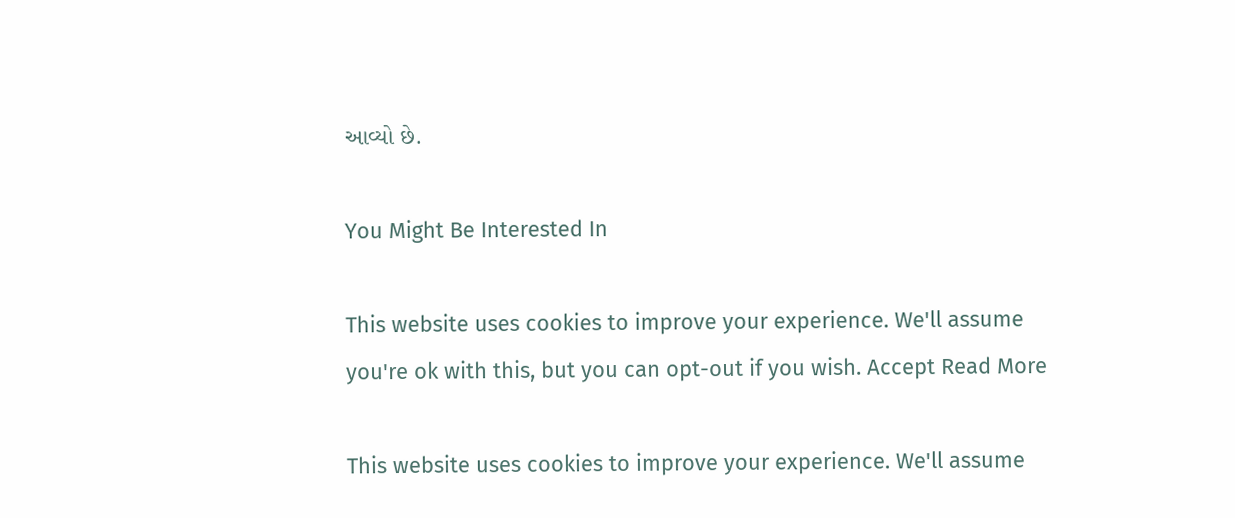આવ્યો છે.

You Might Be Interested In

This website uses cookies to improve your experience. We'll assume you're ok with this, but you can opt-out if you wish. Accept Read More

This website uses cookies to improve your experience. We'll assume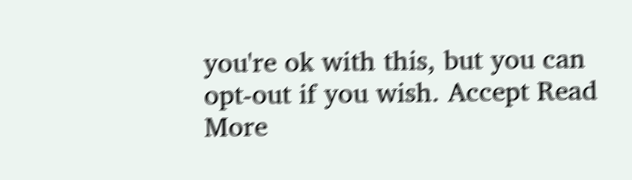you're ok with this, but you can opt-out if you wish. Accept Read More